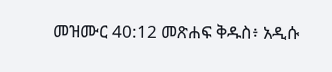መዝሙር 40:12 መጽሐፍ ቅዱስ፥ አዲሱ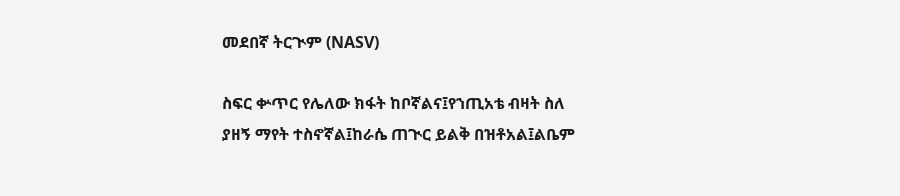መደበኛ ትርጒም (NASV)

ስፍር ቍጥር የሌለው ክፋት ከቦኛልና፤የኀጢአቴ ብዛት ስለ ያዘኝ ማየት ተስኖኛል፤ከራሴ ጠጒር ይልቅ በዝቶአል፤ልቤም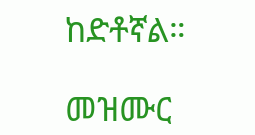ከድቶኛል።

መዝሙር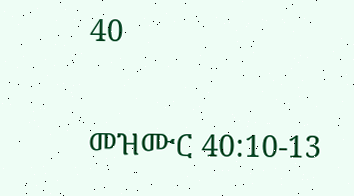40

መዝሙር 40:10-13